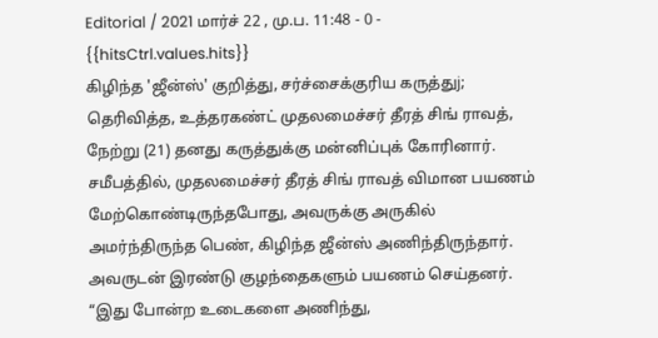Editorial / 2021 மார்ச் 22 , மு.ப. 11:48 - 0 - {{hitsCtrl.values.hits}}
கிழிந்த 'ஜீன்ஸ்' குறித்து, சர்ச்சைக்குரிய கருத்துj; தெரிவித்த, உத்தரகண்ட் முதலமைச்சர் தீரத் சிங் ராவத், நேற்று (21) தனது கருத்துக்கு மன்னிப்புக் கோரினார்.
சமீபத்தில், முதலமைச்சர் தீரத் சிங் ராவத் விமான பயணம் மேற்கொண்டிருந்தபோது, அவருக்கு அருகில் அமர்ந்திருந்த பெண், கிழிந்த ஜீன்ஸ் அணிந்திருந்தார். அவருடன் இரண்டு குழந்தைகளும் பயணம் செய்தனர். “இது போன்ற உடைகளை அணிந்து,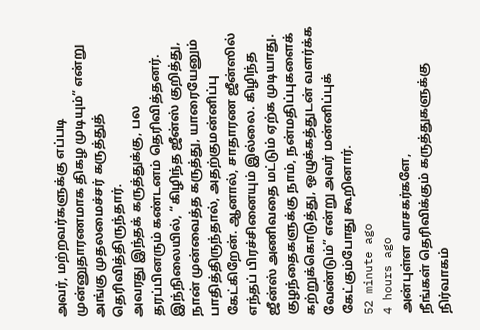அவர், மற்றவர்களுக்கு எப்படி முன்னுதாரணமாக திகழ முடியும்” என்று அங்கு முதலமைச்சர் கருத்துத் தெரிவித்திருந்தார்.
அவரது இந்தக் கருத்துக்கு, பல தரப்பினரும் கண்டனம் தெரிவித்தனர். இந்நிலையில், “கிழிந்த ஜீன்ஸ் குறித்து, நான் முன்வைத்த கருத்து, யாரையேனும் பாதித்திருந்தால், அதற்குமன்னிப்பு கேட்கிறேன். ஆனால், சாதாரண ஜீன்ஸில் எந்தப் பிரச்சினையும் இல்லை. கிழிந்த ஜீன்ஸ் அணிவதை மட்டும் ஏற்க முடியாது. குழந்தைகளுக்கு நாம், நன்மதிப்புகளைக் கற்றுக்கொடுத்து, ஒழுக்கத்துடன் வளர்க்க வேண்டும்” என்று அவர் மன்னிப்புக் கேட்கும்போது கூறினார்.
52 minute ago
4 hours ago
அன்புள்ள வாசகர்களே,
நீங்கள் தெரிவிக்கும் கருத்துகளுக்கு நிர்வாகம்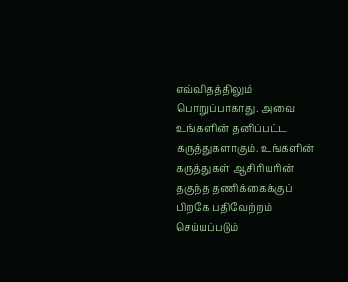எவ்விதத்திலும் பொறுப்பாகாது. அவை உங்களின் தனிப்பட்ட கருத்துகளாகும். உங்களின் கருத்துகள் ஆசிரியரின் தகுந்த தணிக்கைக்குப் பிறகே பதிவேற்றம் செய்யப்படும்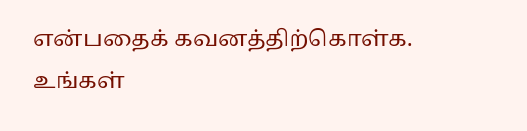என்பதைக் கவனத்திற்கொள்க. உங்கள்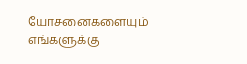யோசனைகளையும் எங்களுக்கு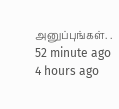அனுப்புங்கள். .
52 minute ago
4 hours ago